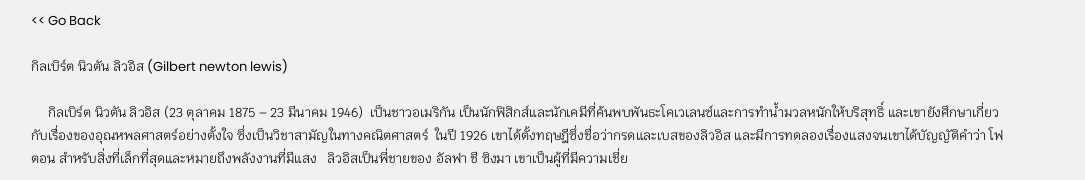<< Go Back

กิลเบิร์ต นิวตัน ลิวอิส (Gilbert newton lewis)

     กิลเบิร์ต นิวตัน ลิวอิส (23 ตุลาคม 1875 – 23 มีนาคม 1946)  เป็นชาวอเมริกัน เป็นนักฟิสิกส์และนักเคมีที่ค้นพบพันธะโคเวเลนซ์และการทำน้ำมวลหนักให้บริสุทธิ์ และเขายังศึกษาเกี่ยวกับเรื่องของอุณหพลศาสตร์อย่างตั้งใจ ซึ่งเป็นวิชาสามัญในทางคณิตศาสตร์  ในปี 1926 เขาได้ตั้งทฤษฎีซึ่งชื่อว่ากรดและเบสของลิวอิส และมีการทดลองเรื่องแสงจนเขาได้บัญญัติคำว่า โฟตอน สำหรับสิ่งที่เล็กที่สุดและหมายถึงพลังงานที่มีแสง   ลิวอิสเป็นพี่ชายของ อัลฟา ชี ซิงมา เขาเป็นผู้ที่มีความเชี่ย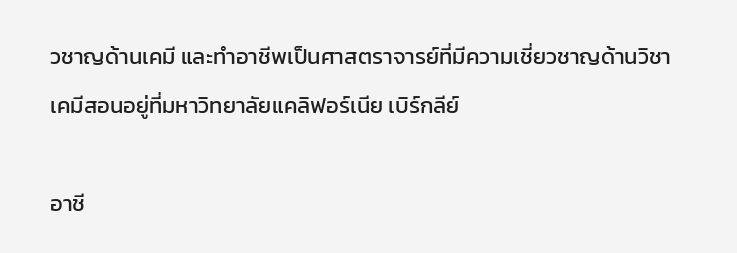วชาญด้านเคมี และทำอาชีพเป็นศาสตราจารย์ที่มีความเชี่ยวชาญด้านวิชาเคมีสอนอยู่ที่มหาวิทยาลัยแคลิฟอร์เนีย เบิร์กลีย์

อาชี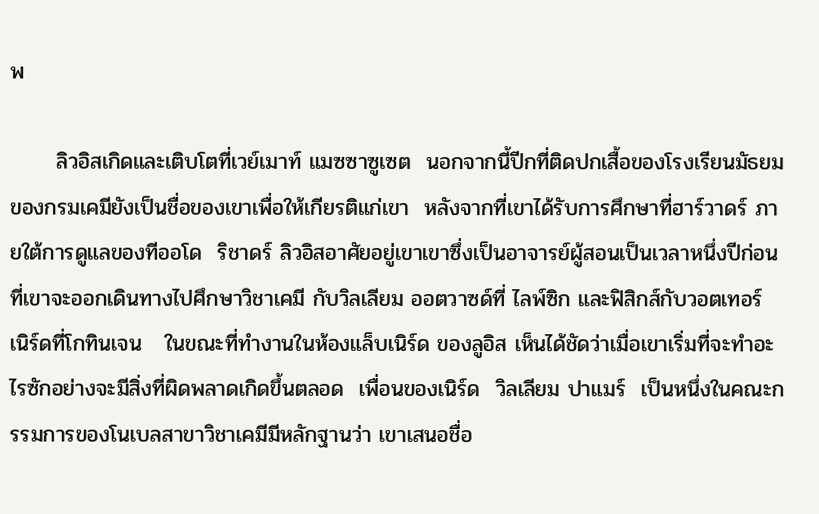พ

      ลิวอิสเกิดและเติบโตที่เวย์เมาท์ แมซซาซูเซต  นอกจากนี้ปีกที่ติดปกเสื้อของโรงเรียนมัธยมของกรมเคมียังเป็นชื่อของเขาเพื่อให้เกียรติแก่เขา  หลังจากที่เขาได้รับการศึกษาที่ฮาร์วาดร์ ภายใต้การดูแลของทีออโด  ริชาดร์ ลิวอิสอาศัยอยู่เขาเขาซึ่งเป็นอาจารย์ผู้สอนเป็นเวลาหนึ่งปีก่อนที่เขาจะออกเดินทางไปศึกษาวิชาเคมี กับวิลเลียม ออตวาซด์ที่ ไลพ์ซิก และฟิสิกส์กับวอตเทอร์ เนิร์ดที่โกทินเจน   ในขณะที่ทำงานในห้องแล็บเนิร์ด ของลูอิส เห็นได้ชัดว่าเมื่อเขาเริ่มที่จะทำอะไรซักอย่างจะมีสิ่งที่ผิดพลาดเกิดขึ้นตลอด  เพื่อนของเนิร์ด  วิลเลียม ปาแมร์  เป็นหนึ่งในคณะกรรมการของโนเบลสาขาวิชาเคมีมีหลักฐานว่า เขาเสนอชื่อ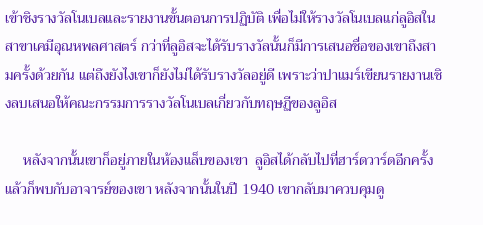เข้าชิงรางวัลโนเบลและรายงานขั้นตอนการปฏิบัติ เพื่อไม่ให้รางวัลโนเบลแก่ลูอิสในสาขาเคมีอุณหพลศาสตร์ กว่าที่ลูอิสจะได้รับรางวัลนั้นก็มีการเสนอชื่อของเขาถึงสามครั้งด้วยกัน แต่ถึงยังไงเขาก็ยังไม่ได้รับรางวัลอยู่ดี เพราะว่าปาแมร์เขียนรายงานเชิงลบเสนอให้คณะกรรมการรางวัลโนเบลเกี่ยวกับทฤษฏีของลูอิส

     หลังจากนั้นเขาก็อยู่ภายในห้องแล็บของเขา  ลูอิสได้กลับไปที่ฮาร์ดวาร์ดอีกครั้ง แล้วก็พบกับอาจารย์ของเขา หลังจากนั้นในปี 1940 เขากลับมาควบคุมดู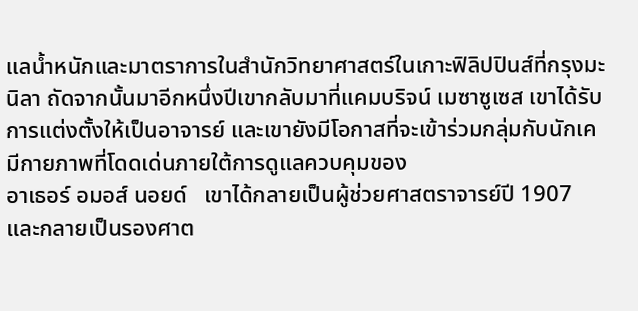แลน้ำหนักและมาตราการในสำนักวิทยาศาสตร์ในเกาะฟิลิปปินส์ที่กรุงมะนิลา ถัดจากนั้นมาอีกหนึ่งปีเขากลับมาที่แคมบริจน์ เมซาซูเซส เขาได้รับการแต่งตั้งให้เป็นอาจารย์ และเขายังมีโอกาสที่จะเข้าร่วมกลุ่มกับนักเคมีกายภาพที่โดดเด่นภายใต้การดูแลควบคุมของ
อาเธอร์ อมอส์ นอยด์   เขาได้กลายเป็นผู้ช่วยศาสตราจารย์ปี 1907 และกลายเป็นรองศาต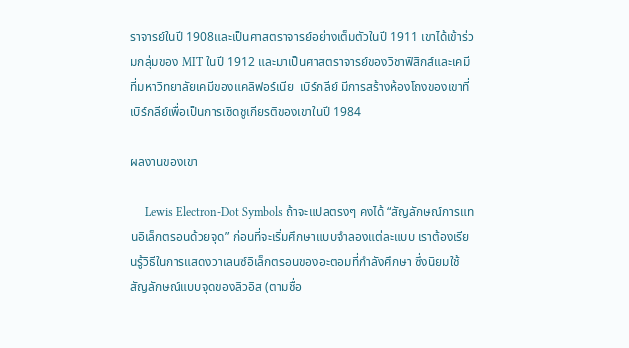ราจารย์ในปี 1908และเป็นศาสตราจารย์อย่างเต็มตัวในปี 1911 เขาได้เข้าร่วมกลุ่มของ MIT ในปี 1912 และมาเป็นศาสตราจารย์ของวิชาฟิสิกส์และเคมีที่มหาวิทยาลัยเคมีของแคลิฟอร์เนีย  เบิร์กลีย์ มีการสร้างห้องโถงของเขาที่เบิร์กลีย์เพื่อเป็นการเชิดชูเกียรติของเขาในปี 1984

ผลงานของเขา

     Lewis Electron-Dot Symbols ถ้าจะแปลตรงๆ คงได้ “สัญลักษณ์การแทนอิเล็กตรอนด้วยจุด” ก่อนที่จะเริ่มศึกษาแบบจำลองแต่ละแบบ เราต้องเรียนรู้วิธีในการแสดงวาเลนซ์อิเล็กตรอนของอะตอมที่กำลังศึกษา ซึ่งนิยมใช้สัญลักษณ์แบบจุดของลิวอิส (ตามชื่อ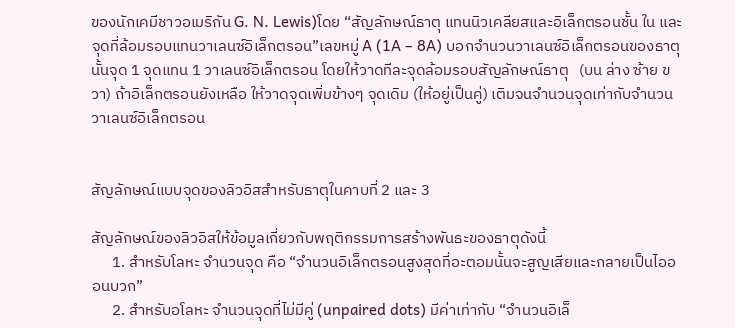ของนักเคมีชาวอเมริกัน G. N. Lewis)โดย “สัญลักษณ์ธาตุ แทนนิวเคลียสและอิเล็กตรอนชั้น ใน และจุดที่ล้อมรอบแทนวาเลนซ์อิเล็กตรอน”เลขหมู่ A (1A – 8A) บอกจำนวนวาเลนซ์อิเล็กตรอนของธาตุนั้นจุด 1 จุดแทน 1 วาเลนซ์อิเล็กตรอน โดยให้วาดทีละจุดล้อมรอบสัญลักษณ์ธาตุ   (บน ล่าง ซ้าย ขวา) ถ้าอิเล็กตรอนยังเหลือ ให้วาดจุดเพิ่มข้างๆ จุดเดิม (ให้อยู่เป็นคู่) เติมจนจำนวนจุดเท่ากับจำนวนวาเลนซ์อิเล็กตรอน


สัญลักษณ์แบบจุดของลิวอิสสำหรับธาตุในคาบที่ 2 และ 3

สัญลักษณ์ของลิวอิสให้ข้อมูลเกี่ยวกับพฤติกรรมการสร้างพันธะของธาตุดังนี้
      1. สำหรับโลหะ จำนวนจุด คือ “จำนวนอิเล็กตรอนสูงสุดที่อะตอมนั้นจะสูญเสียและกลายเป็นไอออนบวก”
      2. สำหรับอโลหะ จำนวนจุดที่ไม่มีคู่ (unpaired dots) มีค่าเท่ากับ “จำนวนอิเล็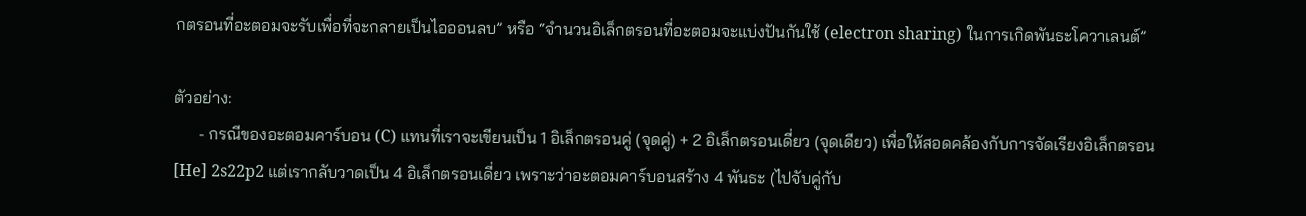กตรอนที่อะตอมจะรับเพื่อที่จะกลายเป็นไอออนลบ” หรือ “จำนวนอิเล็กตรอนที่อะตอมจะแบ่งปันกันใช้ (electron sharing) ในการเกิดพันธะโควาเลนต์”

ตัวอย่าง:
      - กรณีของอะตอมคาร์บอน (C) แทนที่เราจะเขียนเป็น 1 อิเล็กตรอนคู่ (จุดคู่) + 2 อิเล็กตรอนเดี่ยว (จุดเดียว) เพื่อให้สอดคล้องกับการจัดเรียงอิเล็กตรอน [He] 2s22p2 แต่เรากลับวาดเป็น 4 อิเล็กตรอนเดี่ยว เพราะว่าอะตอมคาร์บอนสร้าง 4 พันธะ (ไปจับคู่กับ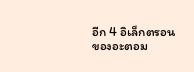อีก 4 อิเล็กตรอนของอะตอม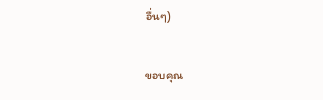อื่นๆ)

ขอบคุณ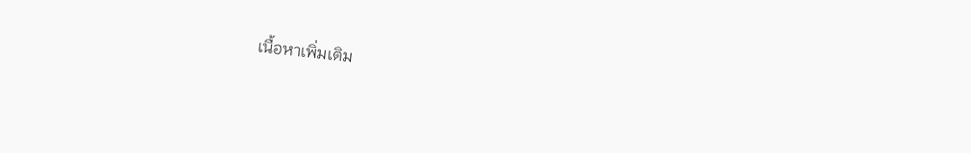เนื้อหาเพิ่มเติม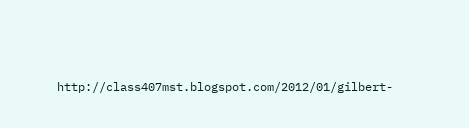http://class407mst.blogspot.com/2012/01/gilbert-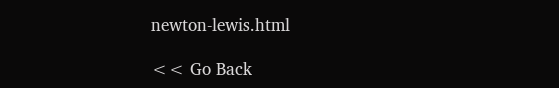newton-lewis.html

<< Go Back